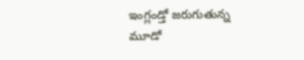ఇంగ్లండ్తో జరుగుతున్న మూడో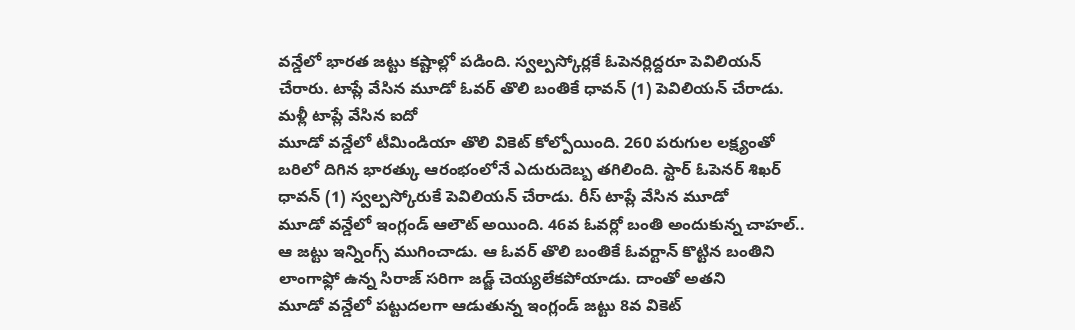వన్డేలో భారత జట్టు కష్టాల్లో పడింది. స్వల్పస్కోర్లకే ఓపెనర్లిద్దరూ పెవిలియన్ చేరారు. టాప్లే వేసిన మూడో ఓవర్ తొలి బంతికే ధావన్ (1) పెవిలియన్ చేరాడు. మళ్లీ టాప్లే వేసిన ఐదో
మూడో వన్డేలో టీమిండియా తొలి వికెట్ కోల్పోయింది. 260 పరుగుల లక్ష్యంతో బరిలో దిగిన భారత్కు ఆరంభంలోనే ఎదురుదెబ్బ తగిలింది. స్టార్ ఓపెనర్ శిఖర్ ధావన్ (1) స్వల్పస్కోరుకే పెవిలియన్ చేరాడు. రీస్ టాప్లే వేసిన మూడో
మూడో వన్డేలో ఇంగ్లండ్ ఆలౌట్ అయింది. 46వ ఓవర్లో బంతి అందుకున్న చాహల్.. ఆ జట్టు ఇన్నింగ్స్ ముగించాడు. ఆ ఓవర్ తొలి బంతికే ఓవర్టాన్ కొట్టిన బంతిని లాంగాఫ్లో ఉన్న సిరాజ్ సరిగా జడ్జ్ చెయ్యలేకపోయాడు. దాంతో అతని
మూడో వన్డేలో పట్టుదలగా ఆడుతున్న ఇంగ్లండ్ జట్టు 8వ వికెట్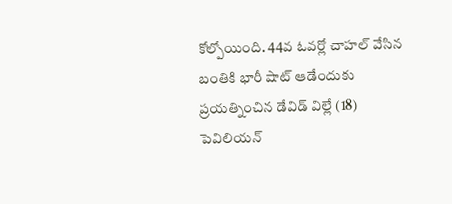కోల్పోయింది. 44వ ఓవర్లో చాహల్ వేసిన బంతికి భారీ షాట్ ఆడేందుకు ప్రయత్నించిన డేవిడ్ విల్లే (18) పెవిలియన్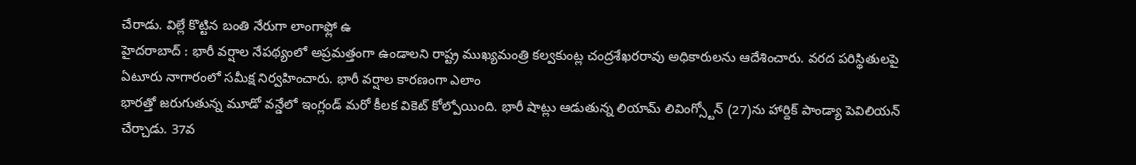చేరాడు. విల్లే కొట్టిన బంతి నేరుగా లాంగాఫ్లో ఉ
హైదరాబాద్ : భారీ వర్షాల నేపథ్యంలో అప్రమత్తంగా ఉండాలని రాష్ట్ర ముఖ్యమంత్రి కల్వకుంట్ల చంద్రశేఖరరావు అధికారులను ఆదేశించారు. వరద పరిస్థితులపై ఏటూరు నాగారంలో సమీక్ష నిర్వహించారు. భారీ వర్షాల కారణంగా ఎలాం
భారత్తో జరుగుతున్న మూడో వన్డేలో ఇంగ్లండ్ మరో కీలక వికెట్ కోల్పోయింది. భారీ షాట్లు ఆడుతున్న లియామ్ లివింగ్స్టోన్ (27)ను హార్దిక్ పాండ్యా పెవిలియన్ చేర్చాడు. 37వ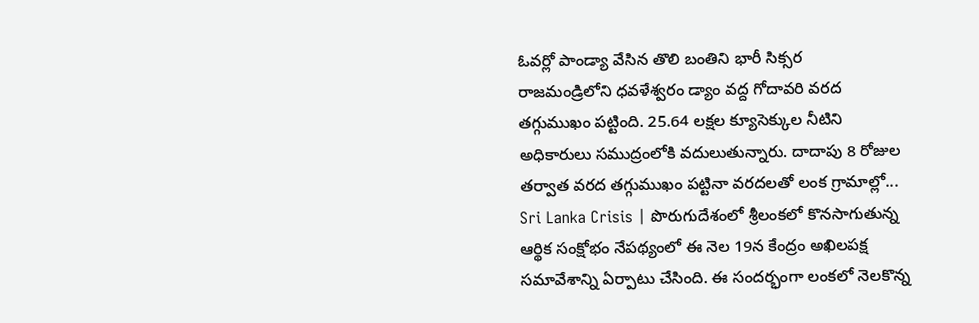ఓవర్లో పాండ్యా వేసిన తొలి బంతిని భారీ సిక్సర
రాజమండ్రిలోని ధవళేశ్వరం డ్యాం వద్ద గోదావరి వరద తగ్గుముఖం పట్టింది. 25.64 లక్షల క్యూసెక్కుల నీటిని అధికారులు సముద్రంలోకి వదులుతున్నారు. దాదాపు 8 రోజుల తర్వాత వరద తగ్గుముఖం పట్టినా వరదలతో లంక గ్రామాల్లో...
Sri Lanka Crisis | పొరుగుదేశంలో శ్రీలంకలో కొనసాగుతున్న ఆర్థిక సంక్షోభం నేపథ్యంలో ఈ నెల 19న కేంద్రం అఖిలపక్ష సమావేశాన్ని ఏర్పాటు చేసింది. ఈ సందర్భంగా లంకలో నెలకొన్న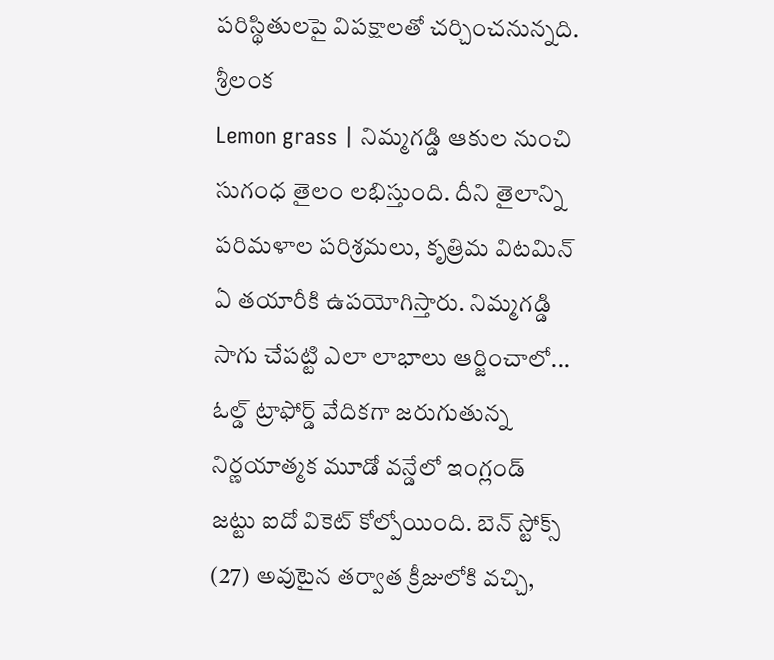పరిస్థితులపై విపక్షాలతో చర్చించనున్నది. శ్రీలంక
Lemon grass | నిమ్మగడ్డి ఆకుల నుంచి సుగంధ తైలం లభిస్తుంది. దీని తైలాన్ని పరిమళాల పరిశ్రమలు, కృత్రిమ విటమిన్ ఏ తయారీకి ఉపయోగిస్తారు. నిమ్మగడ్డి సాగు చేపట్టి ఎలా లాభాలు ఆర్జించాలో...
ఓల్డ్ ట్రాఫోర్డ్ వేదికగా జరుగుతున్న నిర్ణయాత్మక మూడో వన్డేలో ఇంగ్లండ్ జట్టు ఐదో వికెట్ కోల్పోయింది. బెన్ స్టోక్స్ (27) అవుటైన తర్వాత క్రీజులోకి వచ్చి,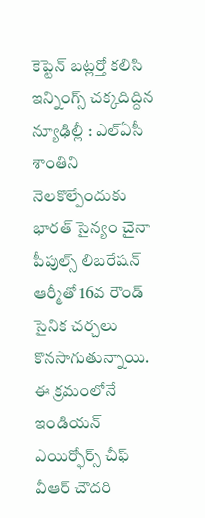కెప్టెన్ బట్లర్తో కలిసి ఇన్నింగ్స్ చక్కదిద్దిన
న్యూఢిల్లీ : ఎల్ఏసీ శాంతిని నెలకొల్పేందుకు భారత్ సైన్యం చైనా పీపుల్స్ లిబరేషన్ ఆర్మీతో 16వ రౌండ్ సైనిక చర్చలు కొనసాగుతున్నాయి. ఈ క్రమంలోనే ఇండియన్ ఎయిర్ఫోర్స్ చీఫ్ వీఆర్ చౌదరి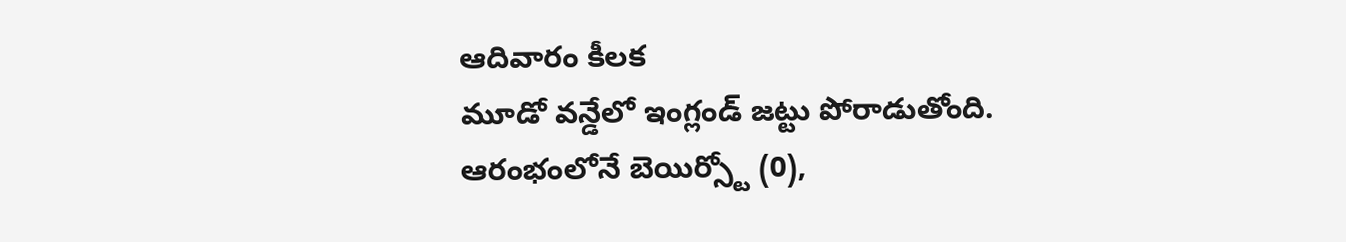ఆదివారం కీలక
మూడో వన్డేలో ఇంగ్లండ్ జట్టు పోరాడుతోంది. ఆరంభంలోనే బెయిర్స్టో (0),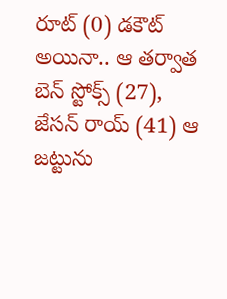రూట్ (0) డకౌట్ అయినా.. ఆ తర్వాత బెన్ స్టోక్స్ (27), జేసన్ రాయ్ (41) ఆ జట్టును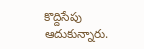కొద్దిసేపు ఆదుకున్నారు.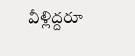వీళ్లిద్దరూ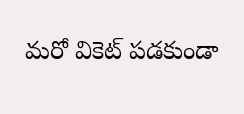మరో వికెట్ పడకుండా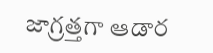జాగ్రత్తగా ఆడార